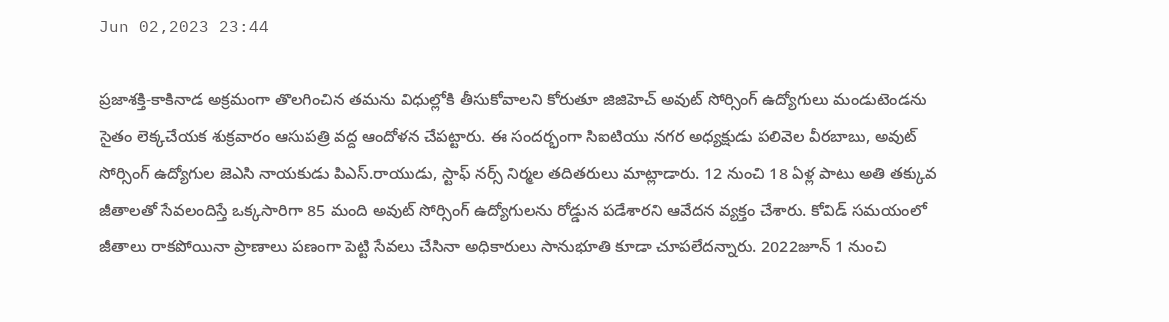Jun 02,2023 23:44

ప్రజాశక్తి-కాకినాడ అక్రమంగా తొలగించిన తమను విధుల్లోకి తీసుకోవాలని కోరుతూ జిజిహెచ్‌ అవుట్‌ సోర్సింగ్‌ ఉద్యోగులు మండుటెండను సైతం లెక్కచేయక శుక్రవారం ఆసుపత్రి వద్ద ఆందోళన చేపట్టారు. ఈ సందర్భంగా సిఐటియు నగర అధ్యక్షుడు పలివెల వీరబాబు, అవుట్‌ సోర్సింగ్‌ ఉద్యోగుల జెఎసి నాయకుడు పిఎస్‌.రాయుడు, స్టాఫ్‌ నర్స్‌ నిర్మల తదితరులు మాట్లాడారు. 12 నుంచి 18 ఏళ్ల పాటు అతి తక్కువ జీతాలతో సేవలందిస్తే ఒక్కసారిగా 85 మంది అవుట్‌ సోర్సింగ్‌ ఉద్యోగులను రోడ్డున పడేశారని ఆవేదన వ్యక్తం చేశారు. కోవిడ్‌ సమయంలో జీతాలు రాకపోయినా ప్రాణాలు పణంగా పెట్టి సేవలు చేసినా అధికారులు సానుభూతి కూడా చూపలేదన్నారు. 2022జూన్‌ 1 నుంచి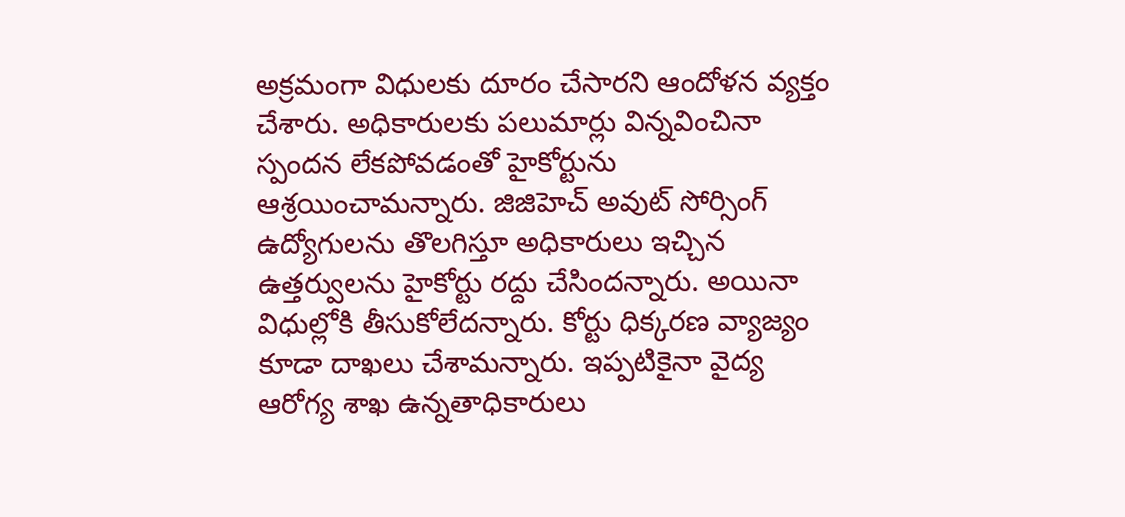అక్రమంగా విధులకు దూరం చేసారని ఆందోళన వ్యక్తం చేశారు. అధికారులకు పలుమార్లు విన్నవించినా స్పందన లేకపోవడంతో హైకోర్టును ఆశ్రయించామన్నారు. జిజిహెచ్‌ అవుట్‌ సోర్సింగ్‌ ఉద్యోగులను తొలగిస్తూ అధికారులు ఇచ్చిన ఉత్తర్వులను హైకోర్టు రద్దు చేసిందన్నారు. అయినా విధుల్లోకి తీసుకోలేదన్నారు. కోర్టు ధిక్కరణ వ్యాజ్యం కూడా దాఖలు చేశామన్నారు. ఇప్పటికైనా వైద్య ఆరోగ్య శాఖ ఉన్నతాధికారులు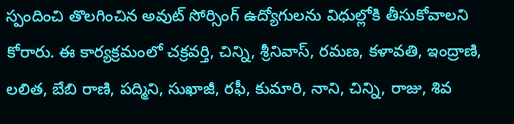స్పందించి తొలగించిన అవుట్‌ సోర్సింగ్‌ ఉద్యోగులను విధుల్లోకి తీసుకోవాలని కోరారు. ఈ కార్యక్రమంలో చక్రవర్తి, చిన్ని, శ్రీనివాస్‌, రమణ, కళావతి, ఇంద్రాణి, లలిత, బేబి రాణి, పద్మిని, సుఖాజీ, రఫీ, కుమారి, నాని, చిన్ని, రాజు, శివ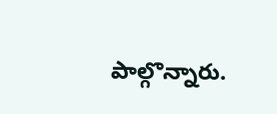పాల్గొన్నారు.